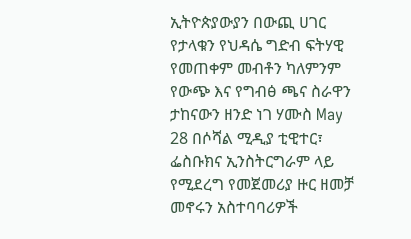ኢትዮጵያውያን በውጪ ሀገር የታላቁን የህዳሴ ግድብ ፍትሃዊ የመጠቀም መብቶን ካለምንም የውጭ እና የግብፅ ጫና ስራዋን ታከናውን ዘንድ ነገ ሃሙስ May 28 በሶሻል ሚዲያ ቲዊተር፣ ፌስቡክና ኢንስትርግራም ላይ የሚደረግ የመጀመሪያ ዙር ዘመቻ መኖሩን አስተባባሪዎች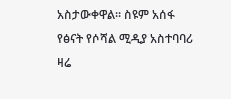አስታውቀዋል። ስዩም አሰፋ የፅናት የሶሻል ሚዲያ አስተባባሪ ዛሬ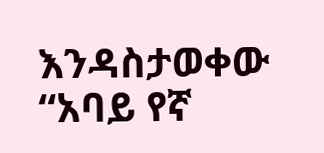እንዳስታወቀው “አባይ የኛ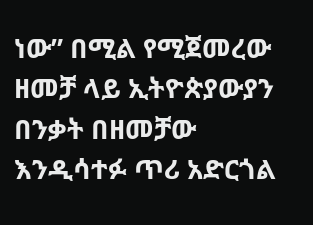ነው” በሚል የሚጀመረው ዘመቻ ላይ ኢትዮጵያውያን በንቃት በዘመቻው እንዲሳተፉ ጥሪ አድርጎል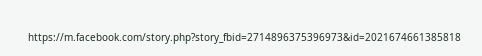https://m.facebook.com/story.php?story_fbid=2714896375396973&id=2021674661385818